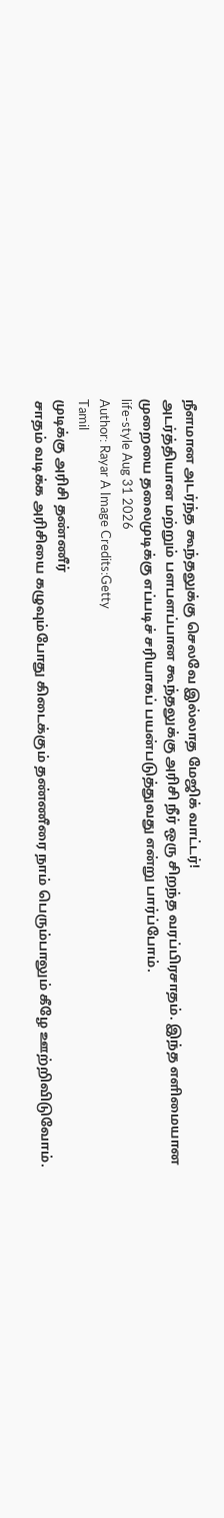நீளமான அடர்ந்த கூந்தலுக்கு செலவே இல்லாத மேஜிக் வாட்டர்!
அடர்த்தியான மற்றும் பளபளப்பான கூந்தலுக்கு அரிசி நீர் ஒரு சிறந்த வரப்பிரசாதம். இந்த எளிமையான முறையை தலைமுடிக்கு எப்படிச் சரியாகப் பயன்படுத்துவது என்று பார்ப்போம்.
life-style Aug 31 2026
Author: Rayar A Image Credits:Getty
Tamil
முடிக்கு அரிசி தண்ணீர்
சாதம் வடிக்க அரிசியை கழுவும்போது கிடைக்கும் தண்ணீரை நாம் பெரும்பாலும் கீழே ஊற்றிவிடுவோம்.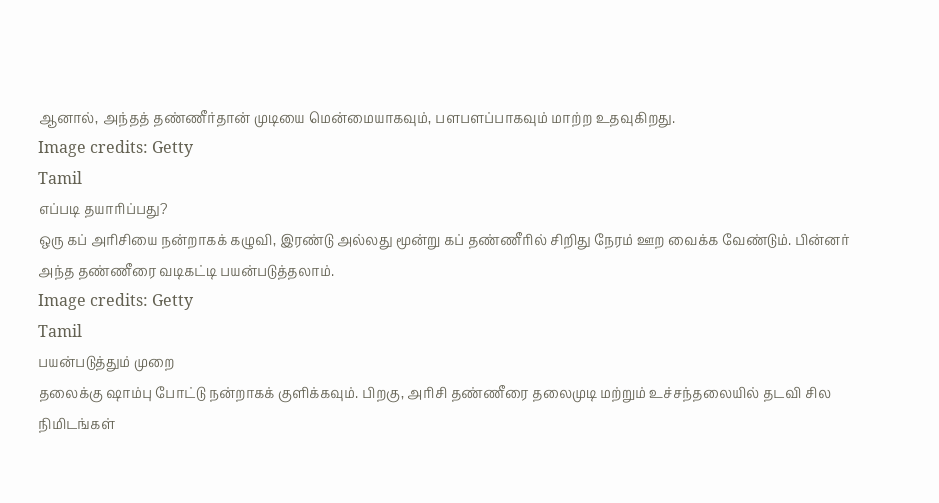ஆனால், அந்தத் தண்ணீர்தான் முடியை மென்மையாகவும், பளபளப்பாகவும் மாற்ற உதவுகிறது.
Image credits: Getty
Tamil
எப்படி தயாரிப்பது?
ஒரு கப் அரிசியை நன்றாகக் கழுவி, இரண்டு அல்லது மூன்று கப் தண்ணீரில் சிறிது நேரம் ஊற வைக்க வேண்டும். பின்னர் அந்த தண்ணீரை வடிகட்டி பயன்படுத்தலாம்.
Image credits: Getty
Tamil
பயன்படுத்தும் முறை
தலைக்கு ஷாம்பு போட்டு நன்றாகக் குளிக்கவும். பிறகு, அரிசி தண்ணீரை தலைமுடி மற்றும் உச்சந்தலையில் தடவி சில நிமிடங்கள்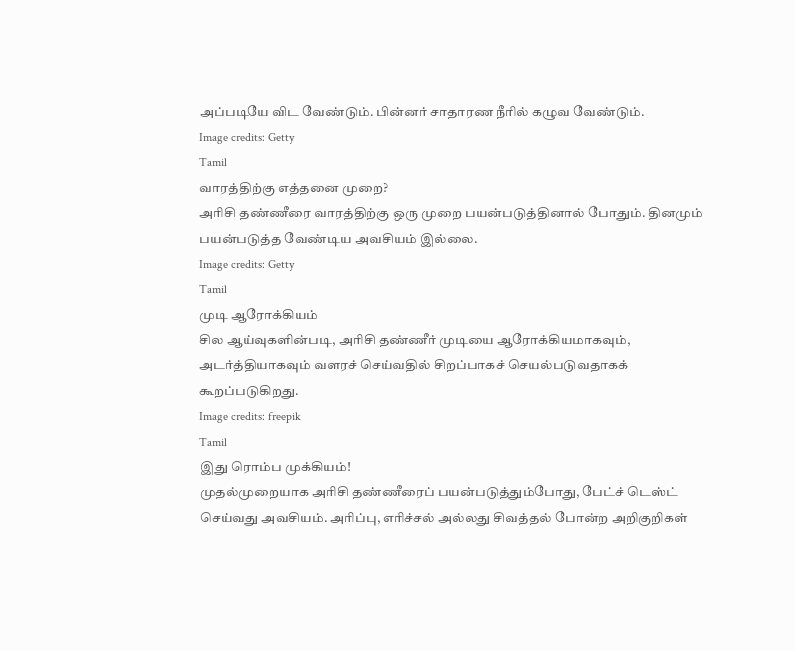அப்படியே விட வேண்டும். பின்னர் சாதாரண நீரில் கழுவ வேண்டும்.
Image credits: Getty
Tamil
வாரத்திற்கு எத்தனை முறை?
அரிசி தண்ணீரை வாரத்திற்கு ஒரு முறை பயன்படுத்தினால் போதும். தினமும் பயன்படுத்த வேண்டிய அவசியம் இல்லை.
Image credits: Getty
Tamil
முடி ஆரோக்கியம்
சில ஆய்வுகளின்படி, அரிசி தண்ணீர் முடியை ஆரோக்கியமாகவும், அடர்த்தியாகவும் வளரச் செய்வதில் சிறப்பாகச் செயல்படுவதாகக் கூறப்படுகிறது.
Image credits: freepik
Tamil
இது ரொம்ப முக்கியம்!
முதல்முறையாக அரிசி தண்ணீரைப் பயன்படுத்தும்போது, பேட்ச் டெஸ்ட் செய்வது அவசியம். அரிப்பு, எரிச்சல் அல்லது சிவத்தல் போன்ற அறிகுறிகள்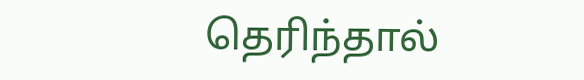தெரிந்தால்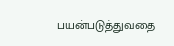பயன்படுத்துவதை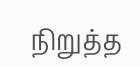நிறுத்த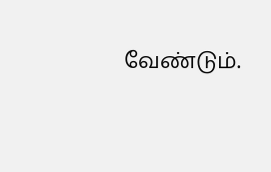வேண்டும்.